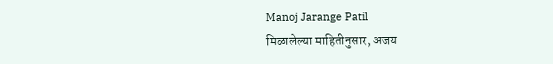Manoj Jarange Patil
मिळालेल्या माहितीनुसार, अजय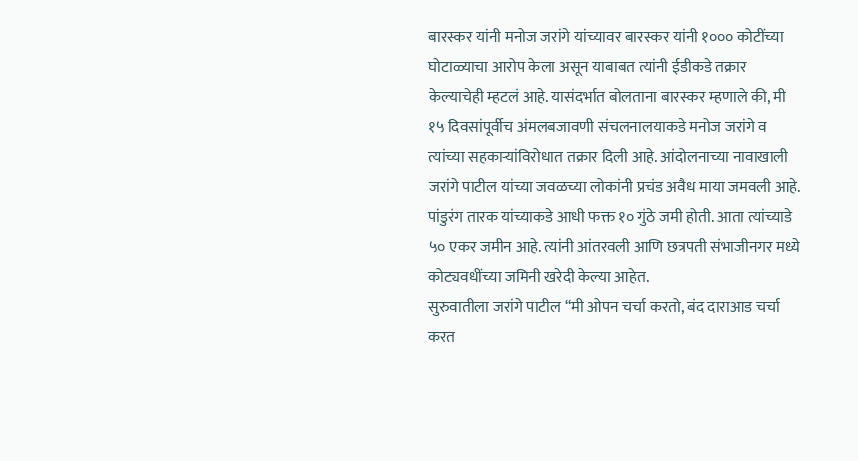बारस्कर यांनी मनोज जरांगे यांच्यावर बारस्कर यांनी १००० कोटींच्या घोटाळ्याचा आरोप केला असून याबाबत त्यांनी ईडीकडे तक्रार केल्याचेही म्हटलं आहे. यासंदर्भात बोलताना बारस्कर म्हणाले की, मी १५ दिवसांपूर्वीच अंमलबजावणी संचलनालयाकडे मनोज जरांगे व त्यांच्या सहकाऱ्यांविरोधात तक्रार दिली आहे. आंदोलनाच्या नावाखाली जरांगे पाटील यांच्या जवळच्या लोकांनी प्रचंड अवैध माया जमवली आहे. पांडुरंग तारक यांच्याकडे आधी फक्त १० गुंठे जमी होती. आता त्यांच्याडे ५० एकर जमीन आहे. त्यांनी आंतरवली आणि छत्रपती संभाजीनगर मध्ये कोट्यवधींच्या जमिनी खरेदी केल्या आहेत.
सुरुवातीला जरांगे पाटील “मी ओपन चर्चा करतो, बंद दाराआड चर्चा करत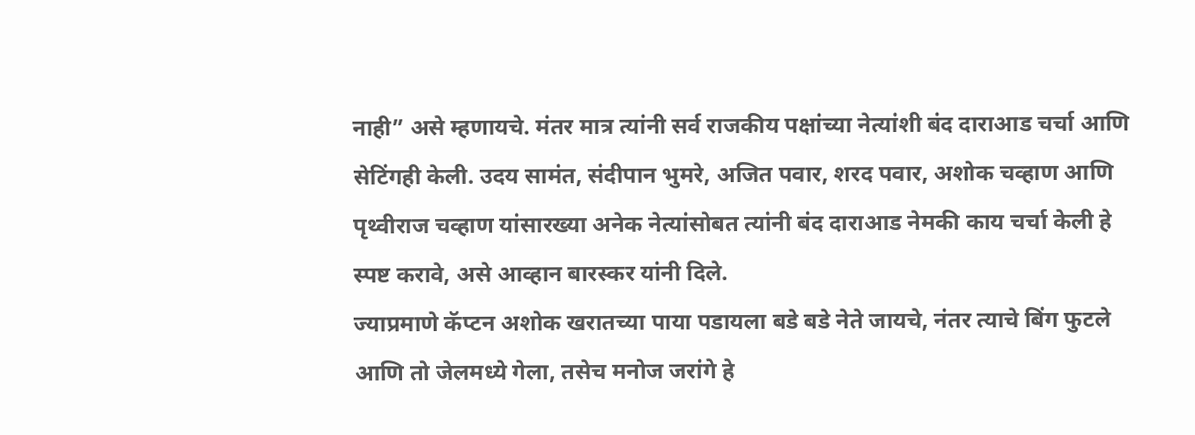नाही” असे म्हणायचे. मंतर मात्र त्यांनी सर्व राजकीय पक्षांच्या नेत्यांशी बंद दाराआड चर्चा आणि सेटिंगही केली. उदय सामंत, संदीपान भुमरे, अजित पवार, शरद पवार, अशोक चव्हाण आणि पृथ्वीराज चव्हाण यांसारख्या अनेक नेत्यांसोबत त्यांनी बंद दाराआड नेमकी काय चर्चा केली हे स्पष्ट करावे, असे आव्हान बारस्कर यांनी दिले.
ज्याप्रमाणे कॅप्टन अशोक खरातच्या पाया पडायला बडे बडे नेते जायचे, नंतर त्याचे बिंग फुटले आणि तो जेलमध्ये गेला, तसेच मनोज जरांगे हे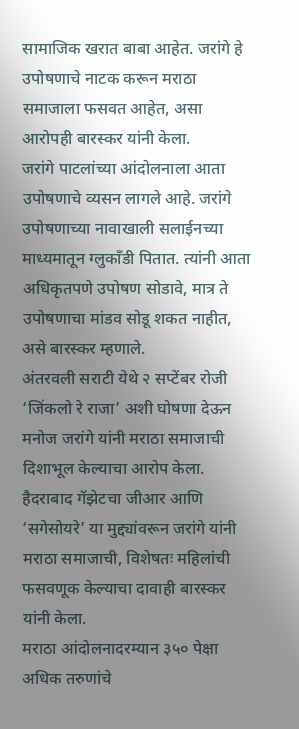सामाजिक खरात बाबा आहेत. जरांगे हे उपोषणाचे नाटक करून मराठा समाजाला फसवत आहेत, असा आरोपही बारस्कर यांनी केला.
जरांगे पाटलांच्या आंदोलनाला आता उपोषणाचे व्यसन लागले आहे. जरांगे उपोषणाच्या नावाखाली सलाईनच्या माध्यमातून ग्लुकॉंडी पितात. त्यांनी आता अधिकृतपणे उपोषण सोडावे, मात्र ते उपोषणाचा मांडव सोडू शकत नाहीत, असे बारस्कर म्हणाले.
अंतरवली सराटी येथे २ सप्टेंबर रोजी ‘जिंकलो रे राजा’ अशी घोषणा देऊन मनोज जरांगे यांनी मराठा समाजाची दिशाभूल केल्याचा आरोप केला. हैदराबाद गॅझेटचा जीआर आणि ‘सगेसोयरे’ या मुद्द्यांवरून जरांगे यांनी मराठा समाजाची, विशेषतः महिलांची फसवणूक केल्याचा दावाही बारस्कर यांनी केला.
मराठा आंदोलनादरम्यान ३५० पेक्षा अधिक तरुणांचे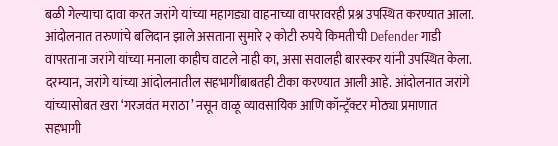बळी गेल्याचा दावा करत जरांगे यांच्या महागड्या वाहनाच्या वापरावरही प्रश्न उपस्थित करण्यात आला. आंदोलनात तरुणांचे बलिदान झाले असताना सुमारे २ कोटी रुपये किमतीची Defender गाडी वापरताना जरांगे यांच्या मनाला काहीच वाटले नाही का, असा सवालही बारस्कर यांनी उपस्थित केला.
दरम्यान, जरांगे यांच्या आंदोलनातील सहभागींबाबतही टीका करण्यात आली आहे. आंदोलनात जरांगे यांच्यासोबत खरा ‘गरजवंत मराठा’ नसून वाळू व्यावसायिक आणि कॉन्ट्रॅक्टर मोठ्या प्रमाणात सहभागी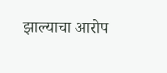झाल्याचा आरोप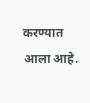करण्यात आला आहे.